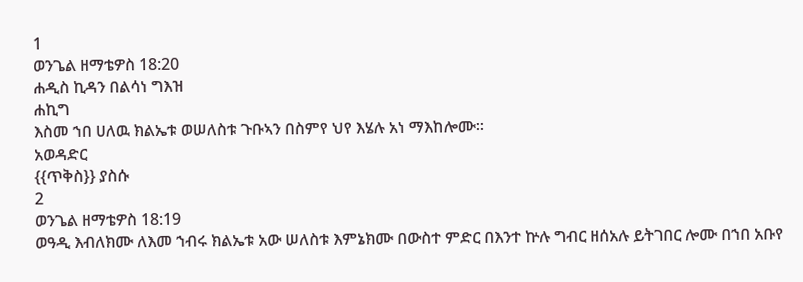1
ወንጌል ዘማቴዎስ 18:20
ሐዲስ ኪዳን በልሳነ ግእዝ
ሐኪግ
እስመ ኀበ ሀለዉ ክልኤቱ ወሠለስቱ ጉቡኣን በስምየ ህየ እሄሉ አነ ማእከሎሙ።
አወዳድር
{{ጥቅስ}} ያስሱ
2
ወንጌል ዘማቴዎስ 18:19
ወዓዲ እብለክሙ ለእመ ኀብሩ ክልኤቱ አው ሠለስቱ እምኔክሙ በውስተ ምድር በእንተ ኵሉ ግብር ዘሰአሉ ይትገበር ሎሙ በኀበ አቡየ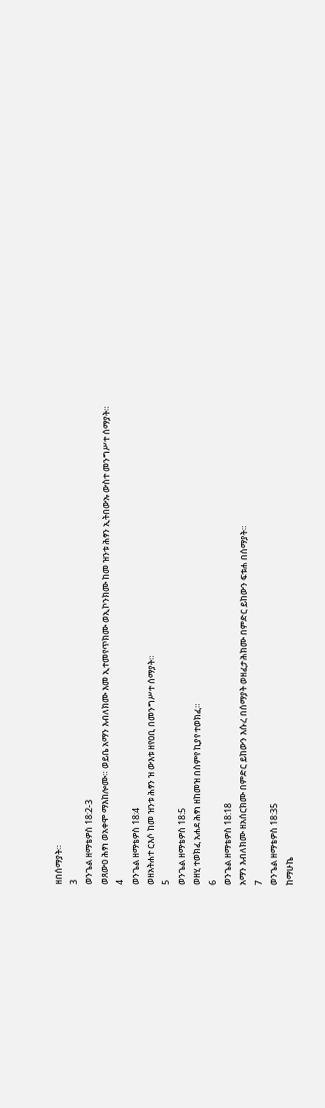ዘበሰማያት።
3
ወንጌል ዘማቴዎስ 18:2-3
ወጸውዐ ሕፃነ ወአቀሞ ማእከሎሙ። ወይቤ አማን እብለክሙ እመ ኢተመየጥክሙ ወኢኮንክሙ ከመ ዝንቱ ሕፃን ኢትበውኡ ውስተ መንግሥተ ሰማያት።
4
ወንጌል ዘማቴዎስ 18:4
ወዘአትሐተ ርእሶ ከመ ዝንቱ ሕፃን ዝ ውእቱ ዘየዐቢ በመንግሥተ ሰማያት።
5
ወንጌል ዘማቴዎስ 18:5
ወዘሂ ተወክፈ አሐደ ሕፃነ ዘከመዝ በስምየ ኪያየ ተወክፈ።
6
ወንጌል ዘማቴዎስ 18:18
አማን እብለክሙ ዘአሰርክሙ በምድር ይከውን እሱረ በሰማያት ወዘፈታሕክሙ በምድር ይከውን ፍቱሐ በሰማያት።
7
ወንጌል ዘማቴዎስ 18:35
ከማሁኬ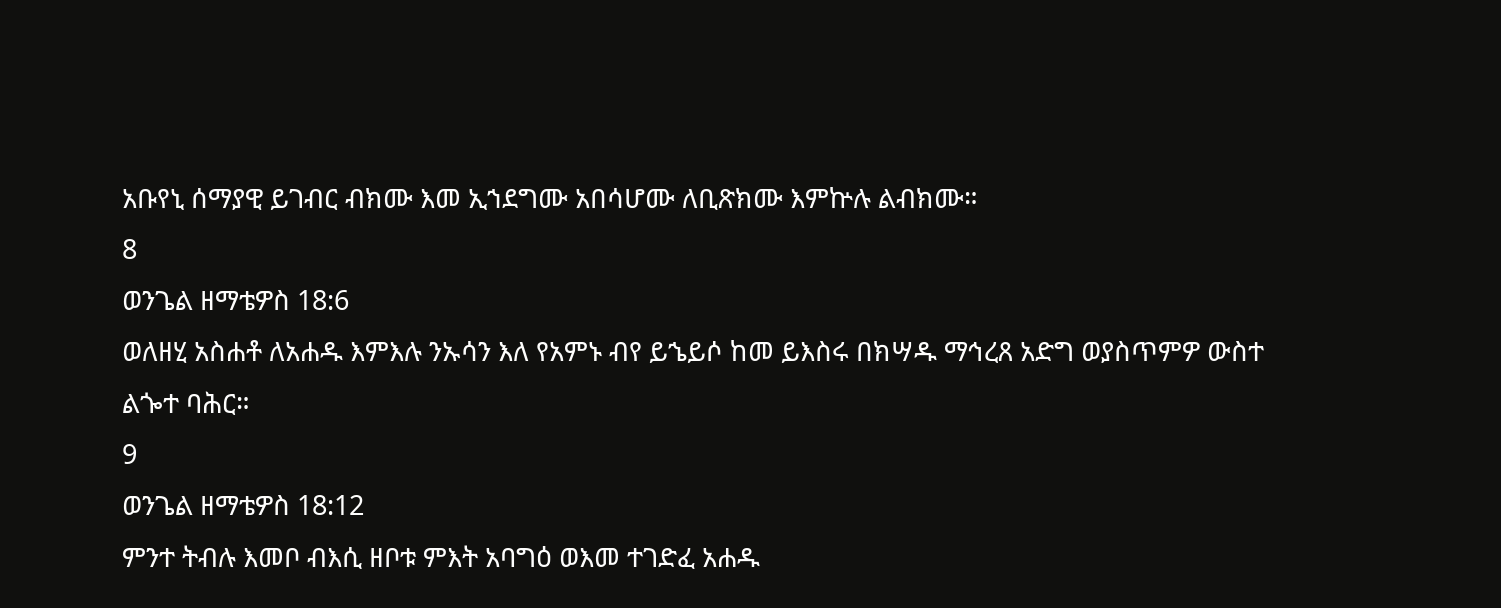አቡየኒ ሰማያዊ ይገብር ብክሙ እመ ኢኀደግሙ አበሳሆሙ ለቢጽክሙ እምኵሉ ልብክሙ።
8
ወንጌል ዘማቴዎስ 18:6
ወለዘሂ አስሐቶ ለአሐዱ እምእሉ ንኡሳን እለ የአምኑ ብየ ይኄይሶ ከመ ይእስሩ በክሣዱ ማኅረጸ አድግ ወያስጥምዎ ውስተ ልጐተ ባሕር።
9
ወንጌል ዘማቴዎስ 18:12
ምንተ ትብሉ እመቦ ብእሲ ዘቦቱ ምእት አባግዕ ወእመ ተገድፈ አሐዱ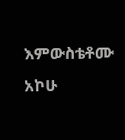እምውስቴቶሙ አኮሁ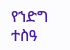የኀድግ ተስዓ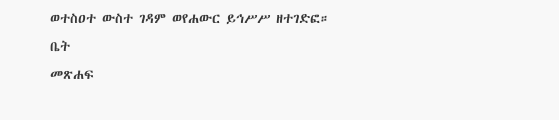ወተስዐተ ውስተ ገዳም ወየሐውር ይኅሥሥ ዘተገድፎ።
ቤት
መጽሐፍ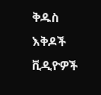ቅዱስ
እቅዶች
ቪዲዮዎች